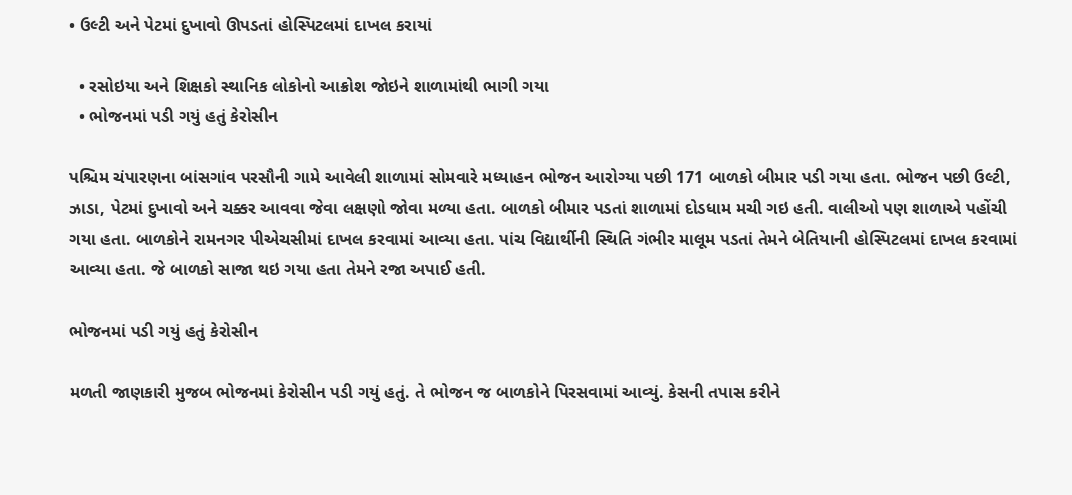• ઉલ્ટી અને પેટમાં દુખાવો ઊપડતાં હોસ્પિટલમાં દાખલ કરાયાં

  • રસોઇયા અને શિક્ષકો સ્થાનિક લોકોનો આક્રોશ જોઇને શાળામાંથી ભાગી ગયા
  • ભોજનમાં પડી ગયું હતું કેરોસીન

પશ્ચિમ ચંપારણના બાંસગાંવ પરસૌની ગામે આવેલી શાળામાં સોમવારે મધ્યાહન ભોજન આરોગ્યા પછી 171 બાળકો બીમાર પડી ગયા હતા. ભોજન પછી ઉલ્ટી, ઝાડા, પેટમાં દુખાવો અને ચક્કર આવવા જેવા લક્ષણો જોવા મળ્યા હતા. બાળકો બીમાર પડતાં શાળામાં દોડધામ મચી ગઇ હતી. વાલીઓ પણ શાળાએ પહોંચી ગયા હતા. બાળકોને રામનગર પીએચસીમાં દાખલ કરવામાં આવ્યા હતા. પાંચ વિદ્યાર્થીની સ્થિતિ ગંભીર માલૂમ પડતાં તેમને બેતિયાની હોસ્પિટલમાં દાખલ કરવામાં આવ્યા હતા. જે બાળકો સાજા થઇ ગયા હતા તેમને રજા અપાઈ હતી.

ભોજનમાં પડી ગયું હતું કેરોસીન

મળતી જાણકારી મુજબ ભોજનમાં કેરોસીન પડી ગયું હતું. તે ભોજન જ બાળકોને પિરસવામાં આવ્યું. કેસની તપાસ કરીને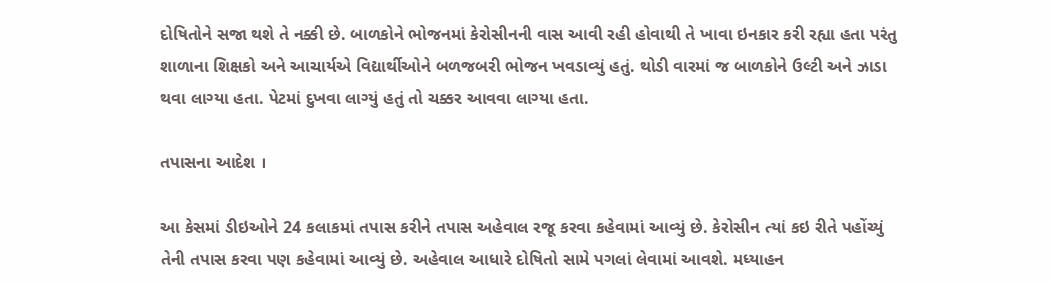દોષિતોને સજા થશે તે નક્કી છે. બાળકોને ભોજનમાં કેરોસીનની વાસ આવી રહી હોવાથી તે ખાવા ઇનકાર કરી રહ્યા હતા પરંતુ શાળાના શિક્ષકો અને આચાર્યએ વિદ્યાર્થીઓને બળજબરી ભોજન ખવડાવ્યું હતું. થોડી વારમાં જ બાળકોને ઉલ્ટી અને ઝાડા થવા લાગ્યા હતા. પેટમાં દુખવા લાગ્યું હતું તો ચક્કર આવવા લાગ્યા હતા.

તપાસના આદેશ ।

આ કેસમાં ડીઇઓને 24 કલાકમાં તપાસ કરીને તપાસ અહેવાલ રજૂ કરવા કહેવામાં આવ્યું છે. કેરોસીન ત્યાં કઇ રીતે પહોંચ્યું તેની તપાસ કરવા પણ કહેવામાં આવ્યું છે. અહેવાલ આધારે દોષિતો સામે પગલાં લેવામાં આવશે. મધ્યાહન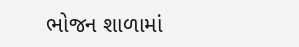ભોજન શાળામાં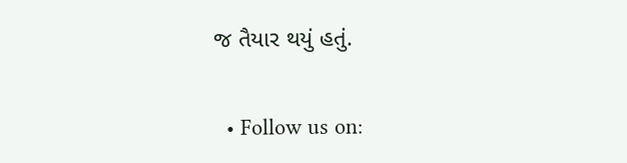જ તૈયાર થયું હતું.


  • Follow us on: